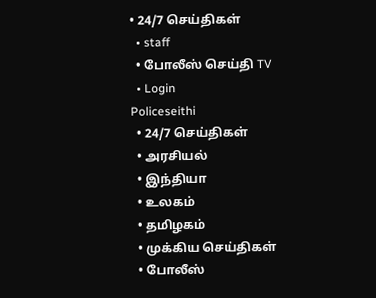• 24/7 செய்திகள்
  • staff
  • போலீஸ் செய்தி TV
  • Login
Policeseithi
  • 24/7 செய்திகள்
  • அரசியல்
  • இந்தியா
  • உலகம்
  • தமிழகம்
  • முக்கிய செய்திகள்
  • போலீஸ்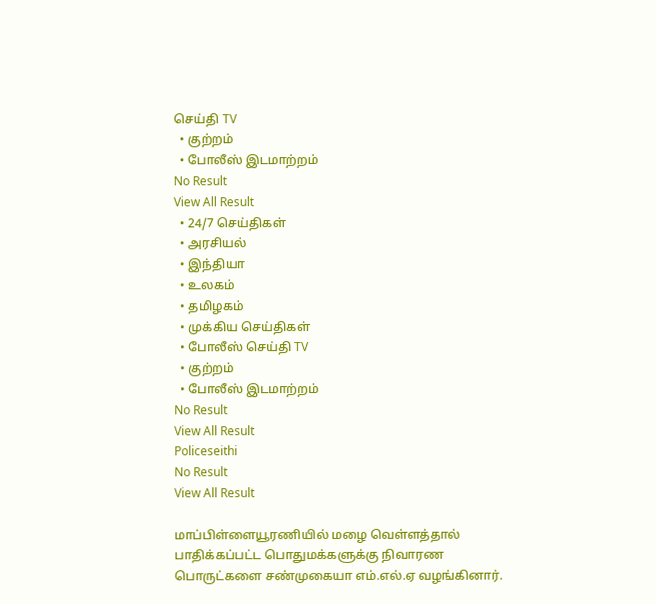செய்தி TV
  • குற்றம்
  • போலீஸ் இடமாற்றம்
No Result
View All Result
  • 24/7 செய்திகள்
  • அரசியல்
  • இந்தியா
  • உலகம்
  • தமிழகம்
  • முக்கிய செய்திகள்
  • போலீஸ் செய்தி TV
  • குற்றம்
  • போலீஸ் இடமாற்றம்
No Result
View All Result
Policeseithi
No Result
View All Result

மாப்பிள்ளையூரணியில் மழை வெள்ளத்தால் பாதிக்கப்பட்ட பொதுமக்களுக்கு நிவாரண பொருட்களை சண்முகையா எம்.எல்.ஏ வழங்கினார்.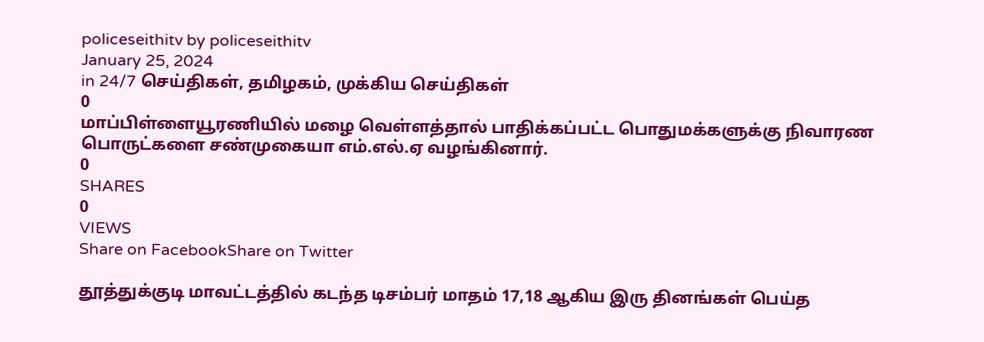policeseithitv by policeseithitv
January 25, 2024
in 24/7 செய்திகள், தமிழகம், முக்கிய செய்திகள்
0
மாப்பிள்ளையூரணியில் மழை வெள்ளத்தால் பாதிக்கப்பட்ட பொதுமக்களுக்கு நிவாரண பொருட்களை சண்முகையா எம்.எல்.ஏ வழங்கினார்.
0
SHARES
0
VIEWS
Share on FacebookShare on Twitter

தூத்துக்குடி மாவட்டத்தில் கடந்த டிசம்பர் மாதம் 17,18 ஆகிய இரு தினங்கள் பெய்த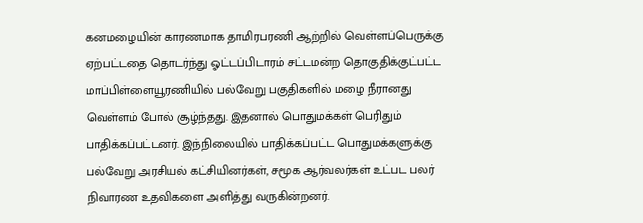கனமழையின் காரணமாக தாமிரபரணி ஆற்றில் வெள்ளப்பெருக்கு ஏற்பட்டதை தொடர்ந்து ஓட்டப்பிடாரம் சட்டமன்ற தொகுதிக்குட்பட்ட மாப்பிள்ளையூரணியில் பல்வேறு பகுதிகளில் மழை நீரானது வெள்ளம் போல் சூழ்ந்தது. இதனால் பொதுமக்கள் பெரிதும் பாதிக்கப்பட்டனர். இந்நிலையில் பாதிக்கப்பட்ட பொதுமக்களுக்கு பல்வேறு அரசியல் கட்சியினர்கள், சமூக ஆர்வலர்கள் உட்பட பலர் நிவாரண உதவிகளை அளித்து வருகின்றனர்.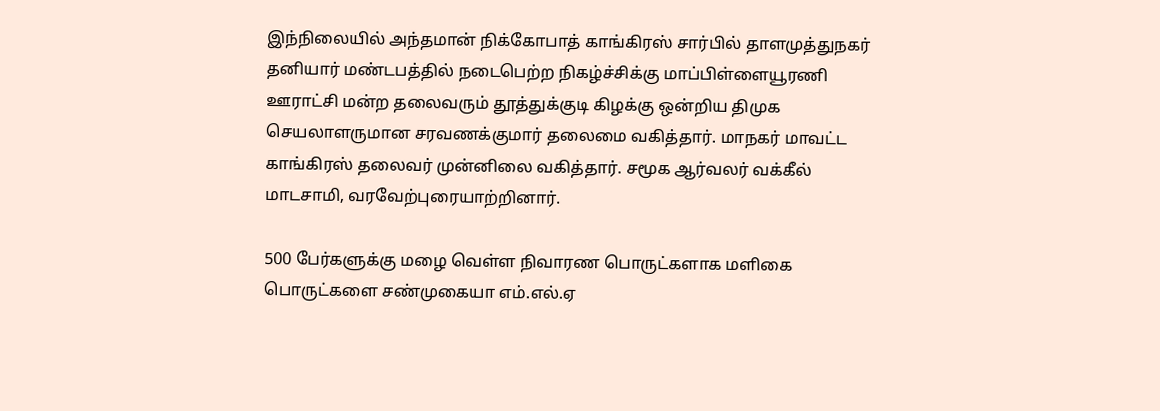இந்நிலையில் அந்தமான் நிக்கோபாத் காங்கிரஸ் சார்பில் தாளமுத்துநகர் தனியார் மண்டபத்தில் நடைபெற்ற நிகழ்ச்சிக்கு மாப்பிள்ளையூரணி ஊராட்சி மன்ற தலைவரும் தூத்துக்குடி கிழக்கு ஒன்றிய திமுக செயலாளருமான சரவணக்குமார் தலைமை வகித்தார். மாநகர் மாவட்ட காங்கிரஸ் தலைவர் முன்னிலை வகித்தார். சமூக ஆர்வலர் வக்கீல் மாடசாமி, வரவேற்புரையாற்றினார்.

500 பேர்களுக்கு மழை வெள்ள நிவாரண பொருட்களாக மளிகை பொருட்களை சண்முகையா எம்.எல்.ஏ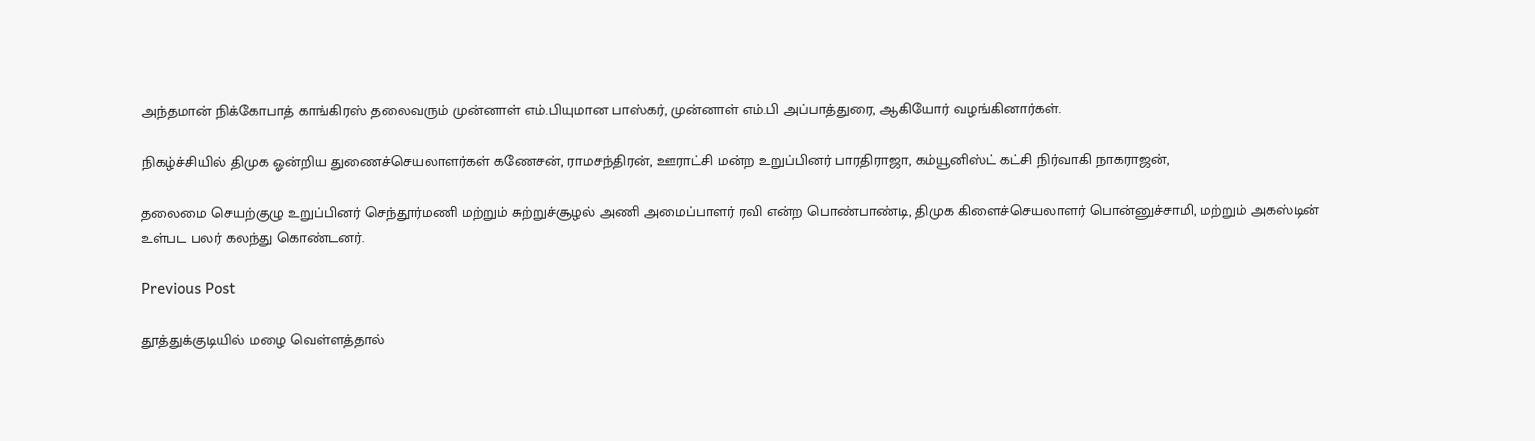அந்தமான் நிக்கோபாத் காங்கிரஸ் தலைவரும் முன்னாள் எம்.பியுமான பாஸ்கர், முன்னாள் எம்.பி அப்பாத்துரை, ஆகியோர் வழங்கினார்கள்.

நிகழ்ச்சியில் திமுக ஓன்றிய துணைச்செயலாளர்கள் கணேசன், ராமசந்திரன், ஊராட்சி மன்ற உறுப்பினர் பாரதிராஜா, கம்யூனிஸ்ட் கட்சி நிர்வாகி நாகராஜன்,

தலைமை செயற்குழு உறுப்பினர் செந்தூர்மணி மற்றும் சுற்றுச்சூழல் அணி அமைப்பாளர் ரவி என்ற பொண்பாண்டி, திமுக கிளைச்செயலாளர் பொன்னுச்சாமி, மற்றும் அகஸ்டின் உள்பட பலர் கலந்து கொண்டனர்.

Previous Post

தூத்துக்குடியில் மழை வெள்ளத்தால்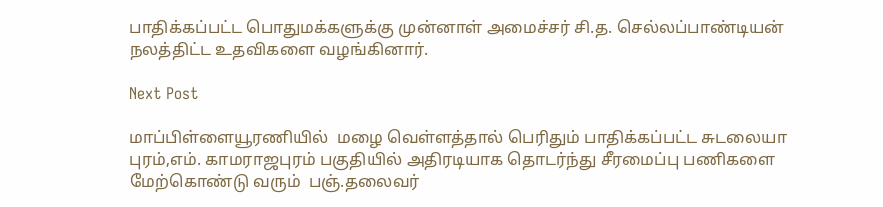பாதிக்கப்பட்ட பொதுமக்களுக்கு முன்னாள் அமைச்சர் சி.த. செல்லப்பாண்டியன் நலத்திட்ட உதவிகளை வழங்கினார்.

Next Post

மாப்பிள்ளையூரணியில்  மழை வெள்ளத்தால் பெரிதும் பாதிக்கப்பட்ட சுடலையா புரம்,எம். காமராஜபுரம் பகுதியில் அதிரடியாக தொடர்ந்து சீரமைப்பு பணிகளை மேற்கொண்டு வரும்  பஞ்.தலைவர்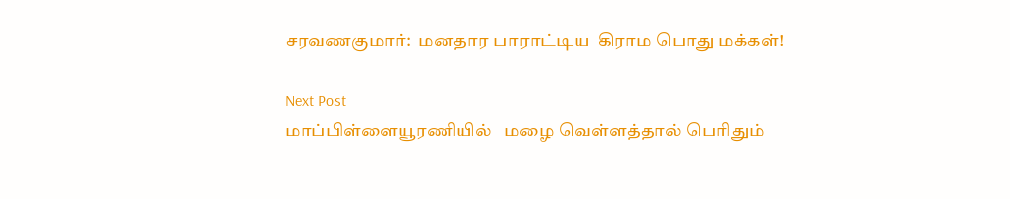சரவணகுமார்:  மனதார பாராட்டிய  கிராம பொது மக்கள்!

Next Post
மாப்பிள்ளையூரணியில்   மழை வெள்ளத்தால் பெரிதும்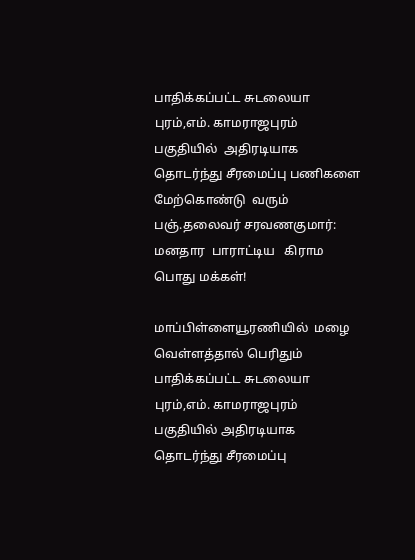பாதிக்கப்பட்ட சுடலையா புரம்,எம். காமராஜபுரம் பகுதியில்  அதிரடியாக  தொடர்ந்து சீரமைப்பு பணிகளை மேற்கொண்டு  வரும்   பஞ்.தலைவர் சரவணகுமார்:  மனதார  பாராட்டிய   கிராம பொது மக்கள்!

மாப்பிள்ளையூரணியில்  மழை வெள்ளத்தால் பெரிதும் பாதிக்கப்பட்ட சுடலையா புரம்,எம். காமராஜபுரம் பகுதியில் அதிரடியாக தொடர்ந்து சீரமைப்பு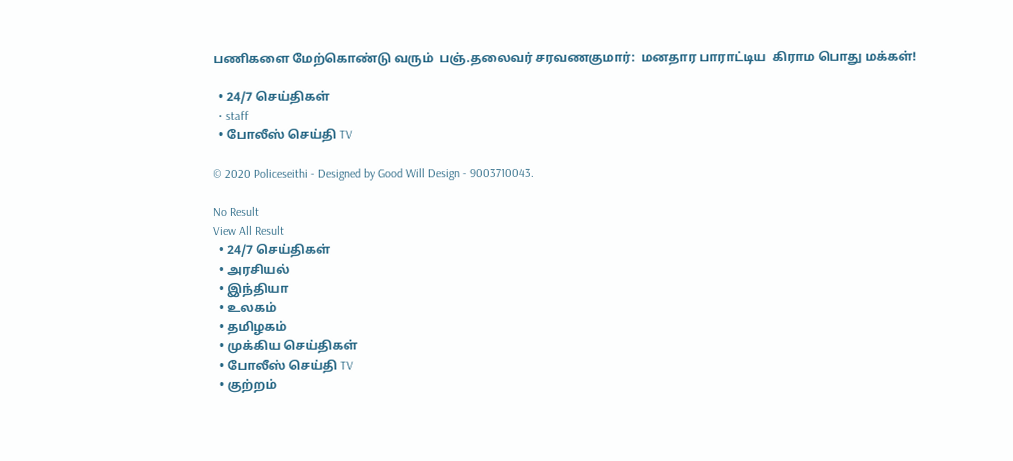பணிகளை மேற்கொண்டு வரும்  பஞ்.தலைவர் சரவணகுமார்:  மனதார பாராட்டிய  கிராம பொது மக்கள்!

  • 24/7 செய்திகள்
  • staff
  • போலீஸ் செய்தி TV

© 2020 Policeseithi - Designed by Good Will Design - 9003710043.

No Result
View All Result
  • 24/7 செய்திகள்
  • அரசியல்
  • இந்தியா
  • உலகம்
  • தமிழகம்
  • முக்கிய செய்திகள்
  • போலீஸ் செய்தி TV
  • குற்றம்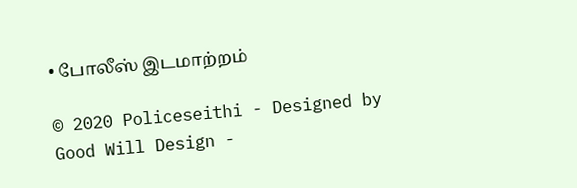• போலீஸ் இடமாற்றம்

© 2020 Policeseithi - Designed by Good Will Design -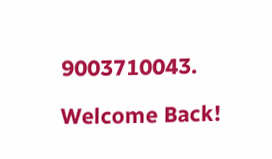9003710043.

Welcome Back!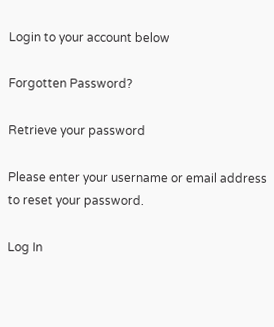Login to your account below

Forgotten Password?

Retrieve your password

Please enter your username or email address to reset your password.

Log In